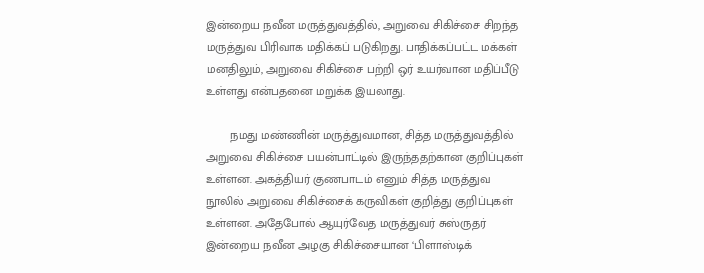இன்றைய நவீன மருத்துவத்தில், அறுவை சிகிச்சை சிறந்த மருத்துவ பிரிவாக மதிக்கப் படுகிறது. பாதிக்கப்பட்ட மக்கள் மனதிலும், அறுவை சிகிச்சை பற்றி ஒர் உயர்வான மதிப்பீடு உள்ளது என்பதனை மறுக்க இயலாது.

       நமது மண்ணின் மருத்துவமான, சித்த மருத்துவத்தில் அறுவை சிகிச்சை பயன்பாட்டில் இருந்ததற்கான குறிப்புகள் உள்ளன. அகத்தியர் குணபாடம் எனும் சித்த மருத்துவ நூலில் அறுவை சிகிச்சைக் கருவிகள் குறித்து குறிப்புகள் உள்ளன. அதேபோல் ஆயுர்வேத மருத்துவர் சுஸ்ருதர் இன்றைய நவீன அழகு சிகிச்சையான ‘பிளாஸ்டிக்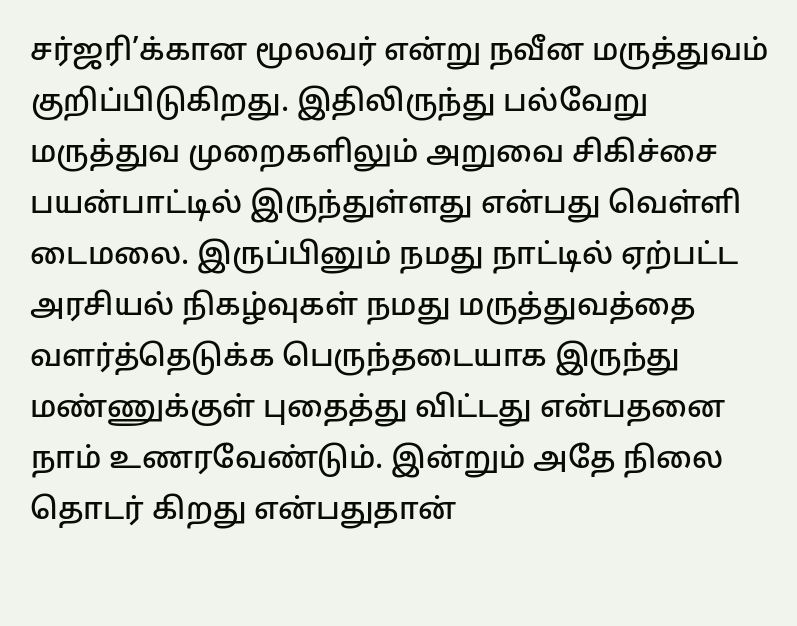சர்ஜரி’க்கான மூலவர் என்று நவீன மருத்துவம் குறிப்பிடுகிறது. இதிலிருந்து பல்வேறு மருத்துவ முறைகளிலும் அறுவை சிகிச்சை பயன்பாட்டில் இருந்துள்ளது என்பது வெள்ளி டைமலை. இருப்பினும் நமது நாட்டில் ஏற்பட்ட அரசியல் நிகழ்வுகள் நமது மருத்துவத்தை வளர்த்தெடுக்க பெருந்தடையாக இருந்து மண்ணுக்குள் புதைத்து விட்டது என்பதனை நாம் உணரவேண்டும். இன்றும் அதே நிலை தொடர் கிறது என்பதுதான்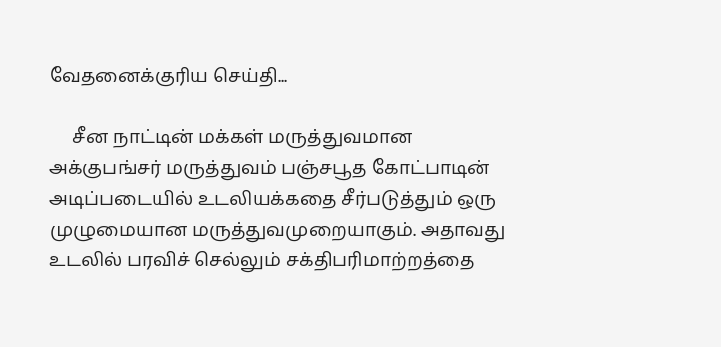வேதனைக்குரிய செய்தி...

     சீன நாட்டின் மக்கள் மருத்துவமான அக்குபங்சர் மருத்துவம் பஞ்சபூத கோட்பாடின் அடிப்படையில் உடலியக்கதை சீர்படுத்தும் ஒரு முழுமையான மருத்துவமுறையாகும். அதாவது உடலில் பரவிச் செல்லும் சக்திபரிமாற்றத்தை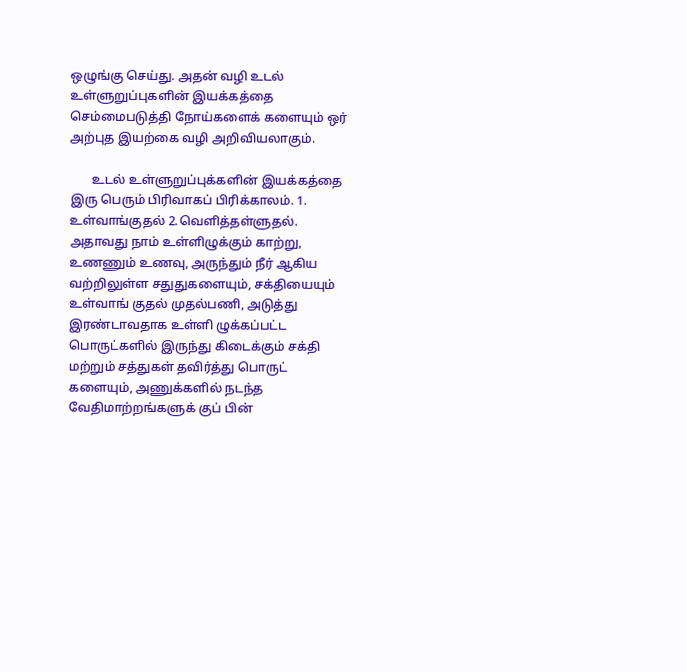ஒழுங்கு செய்து. அதன் வழி உடல் உள்ளுறுப்புகளின் இயக்கத்தை செம்மைபடுத்தி நோய்களைக் களையும் ஒர் அற்புத இயற்கை வழி அறிவியலாகும்.

       உடல் உள்ளுறுப்புக்களின் இயக்கத்தை இரு பெரும் பிரிவாகப் பிரிக்காலம். 1. உள்வாங்குதல் 2.வெளித்தள்ளுதல். அதாவது நாம் உள்ளிழுக்கும் காற்று, உணணும் உணவு, அருந்தும் நீர் ஆகிய வற்றிலுள்ள சதுதுகளையும், சக்தியையும் உள்வாங் குதல் முதல்பணி, அடுத்து இரண்டாவதாக உள்ளி ழுக்கப்பட்ட பொருட்களில் இருந்து கிடைக்கும் சக்தி மற்றும் சத்துகள் தவிர்த்து பொருட் களையும், அணுக்களில் நடந்த வேதிமாற்றங்களுக் குப் பின்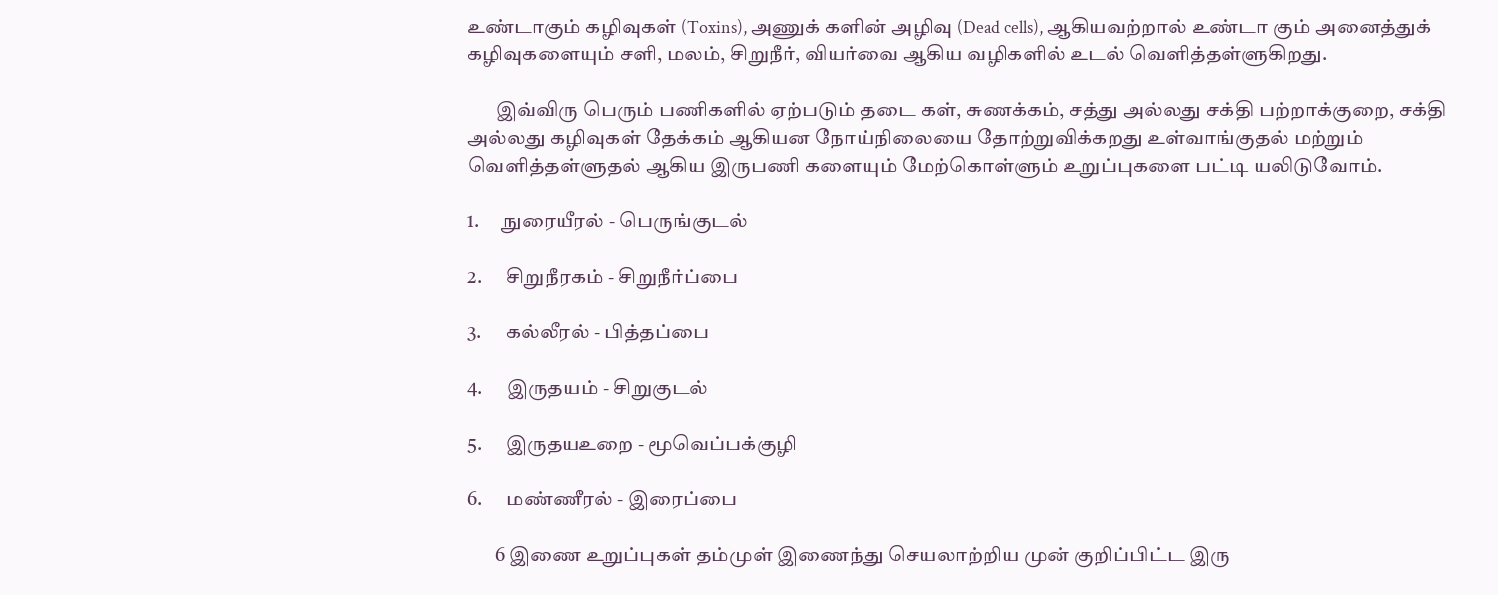உண்டாகும் கழிவுகள் (Toxins), அணுக் களின் அழிவு (Dead cells), ஆகியவற்றால் உண்டா கும் அனைத்துக் கழிவுகளையும் சளி, மலம், சிறுநீர், வியர்வை ஆகிய வழிகளில் உடல் வெளித்தள்ளுகிறது.

       இவ்விரு பெரும் பணிகளில் ஏற்படும் தடை கள், சுணக்கம், சத்து அல்லது சக்தி பற்றாக்குறை, சக்தி அல்லது கழிவுகள் தேக்கம் ஆகியன நோய்நிலையை தோற்றுவிக்கறது உள்வாங்குதல் மற்றும் வெளித்தள்ளுதல் ஆகிய இருபணி களையும் மேற்கொள்ளும் உறுப்புகளை பட்டி யலிடுவோம்.

1.      நுரையீரல் - பெருங்குடல்

2.      சிறுநீரகம் - சிறுநீர்ப்பை

3.      கல்லீரல் - பித்தப்பை

4.      இருதயம் - சிறுகுடல்

5.      இருதயஉறை - மூவெப்பக்குழி

6.      மண்ணீரல் - இரைப்பை

       6 இணை உறுப்புகள் தம்முள் இணைந்து செயலாற்றிய முன் குறிப்பிட்ட இரு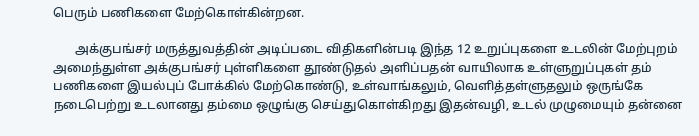பெரும் பணிகளை மேற்கொள்கின்றன.

       அக்குபங்சர் மருத்துவத்தின் அடிப்படை விதிகளின்படி இந்த 12 உறுப்புகளை உடலின் மேற்புறம் அமைந்துள்ள அக்குபங்சர் புள்ளிகளை தூண்டுதல் அளிப்பதன் வாயிலாக உள்ளுறுப்புகள் தம் பணிகளை இயல்புப் போக்கில் மேற்கொண்டு, உள்வாங்கலும், வெளித்தள்ளுதலும் ஒருங்கே நடைபெற்று உடலானது தம்மை ஒழுங்கு செய்துகொள்கிறது இதன்வழி, உடல் முழுமையும் தன்னை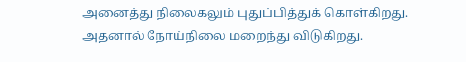அனைத்து நிலைகலும் புதுப்பித்துக் கொள்கிறது. அதனால் நோய்நிலை மறைந்து விடுகிறது.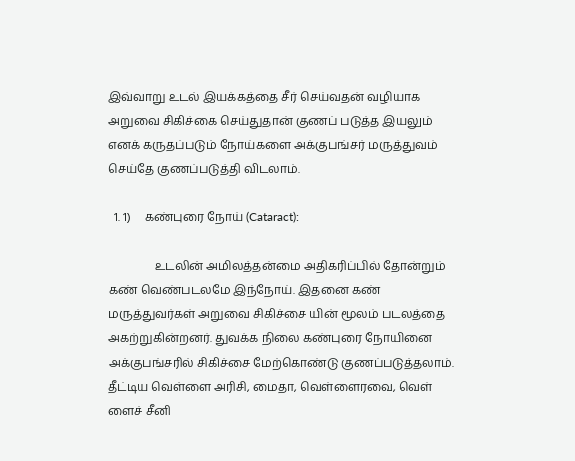இவ்வாறு உடல் இயக்கத்தை சீர் செய்வதன் வழியாக அறுவை சிகிச்கை செய்துதான் குணப் படுத்த இயலும் எனக் கருதப்படும் நோய்களை அக்குபங்சர் மருத்துவம் செய்தே குணப்படுத்தி விடலாம்.

  1. 1)     கண்புரை நோய் (Cataract):

                உடலின் அமிலத்தன்மை அதிகரிப்பில் தோன்றும் கண் வெண்படலமே இந்நோய். இதனை கண் மருத்துவர்கள் அறுவை சிகிச்சை யின் மூலம் படலத்தை அகற்றுகின்றனர். துவக்க நிலை கண்புரை நோயினை அக்குபங்சரில் சிகிச்சை மேற்கொண்டு குணப்படுத்தலாம். தீட்டிய வெள்ளை அரிசி, மைதா, வெள்ளைரவை, வெள் ளைச் சீனி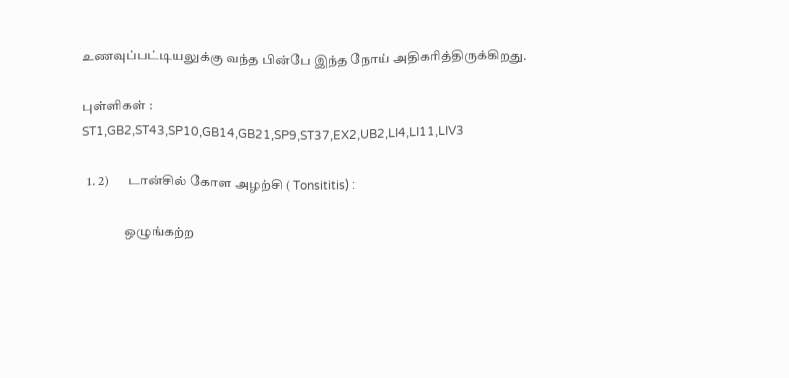உணவுப்பட்டியலுக்கு வந்த பின்பே இந்த நோய் அதிகரித்திருக்கிறது.

புள்ளிகள் : ST1,GB2,ST43,SP10,GB14,GB21,SP9,ST37,EX2,UB2,LI4,LI11,LIV3

  1. 2)       டான்சில் கோள அழற்சி ( Tonsititis) :

                ஒழுங்கற்ற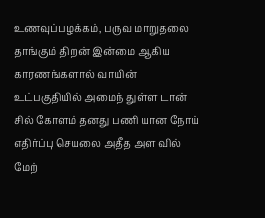உணவுப்பழக்கம், பருவ மாறுதலை தாங்கும் திறன் இன்மை ஆகிய காரணங்களால் வாயின் உட்பகுதியில் அமைந் துள்ள டான் சில் கோளம் தனது பணி யான நோய் எதிர்ப்பு செயலை அதீத அள வில் மேற்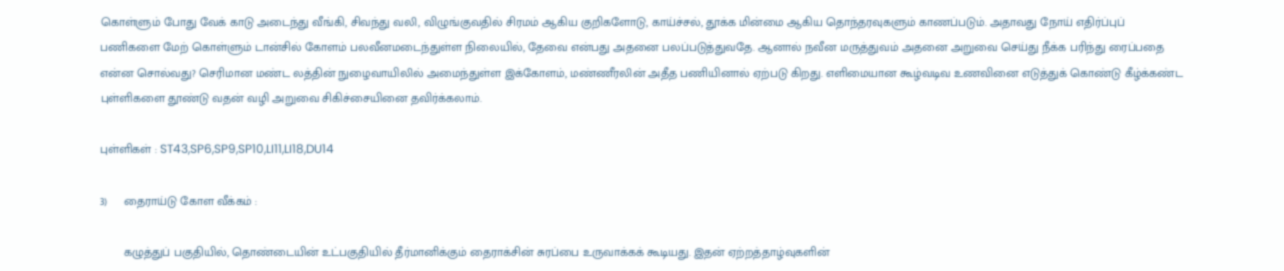கொள்ளும் போது வேக் காடு அடைந்து வீங்கி, சிவந்து வலி, விழுங்குவதில் சிரமம் ஆகிய குறிகளோடு, காய்ச்சல், தூக்க மின்மை ஆகிய தொந்தரவுகளும் காணப்படும். அதாவது நோய் எதிர்ப்புப் பணிகளை மேற் கொள்ளும் டான்சில் கோளம் பலவீனமடைந்துள்ள நிலையில், தேவை என்பது அதனை பலப்படுத்துவதே. ஆனால் நவீன மருத்துவம் அதனை அறுவை செய்து நீக்க பரிந்து ரைப்பதை என்ன சொல்வது? செரிமான மண்ட லத்தின் நுழைவாயிலில் அமைந்துள்ள இக்கோளம், மண்ணீரலின் அதீத பணியினால் ஏற்படு கிறது. எளிமையான கூழ்வடிவ உணவினை எடுத்துக் கொண்டு கீழ்க்கண்ட புள்ளிகளை தூண்டு வதன் வழி அறுவை சிகிச்சையினை தவிர்க்கலாம்.

புள்ளிகள் : ST43,SP6,SP9,SP10,LI11,LI18,DU14

3)     தைராய்டு கோள வீக்கம் :

       கழுத்துப் பகுதியில், தொண்டையின் உட்பகுதியில் தீர்மானிக்கும் தைராக்சின் சுரப்பை உருவாக்கக் கூடியது. இதன் ஏற்றத்தாழ்வுகளின்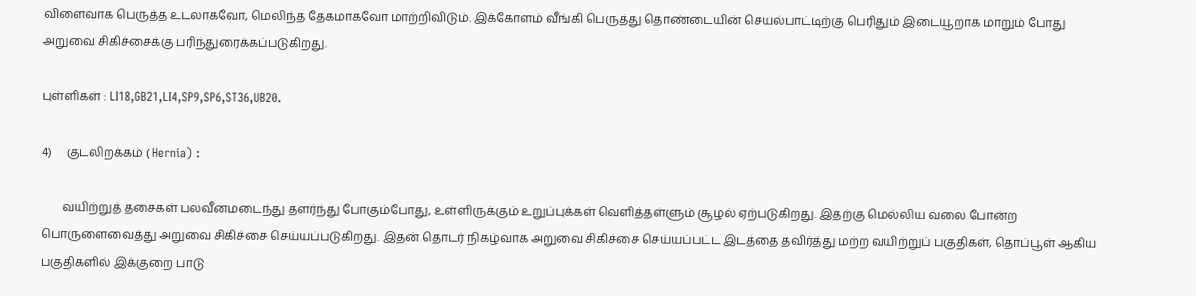விளைவாக பெருத்த உடலாகவோ, மெலிந்த தேகமாகவோ மாற்றிவிடும். இக்கோளம் வீங்கி பெருத்து தொண்டையின் செயல்பாட்டிற்கு பெரிதும் இடையூறாக மாறும் போது அறுவை சிகிச்சைக்கு பரிந்துரைக்கப்படுகிறது.

புள்ளிகள் : LI18,GB21,LI4,SP9,SP6,ST36,UB20.

4)     குடலிறக்கம் ( Hernia) :

       வயிற்றுத் தசைகள் பலவீனமடைந்து தளர்ந்து போகும்போது, உள்ளிருக்கும் உறுப்புக்கள் வெளித்தள்ளும் சூழல் ஏற்படுகிறது. இதற்கு மெல்லிய வலை போன்ற பொருளைவைத்து அறுவை சிகிச்சை செய்யப்படுகிறது. இதன் தொடர் நிகழ்வாக அறுவை சிகிச்சை செய்யப்பட்ட இடத்தை தவிர்த்து மற்ற வயிற்றுப் பகுதிகள், தொப்பூள் ஆகிய பகுதிகளில் இக்குறை பாடு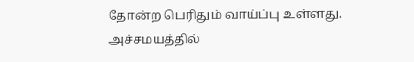தோன்ற பெரிதும் வாய்ப்பு உள்ளது. அச்சமயத்தில்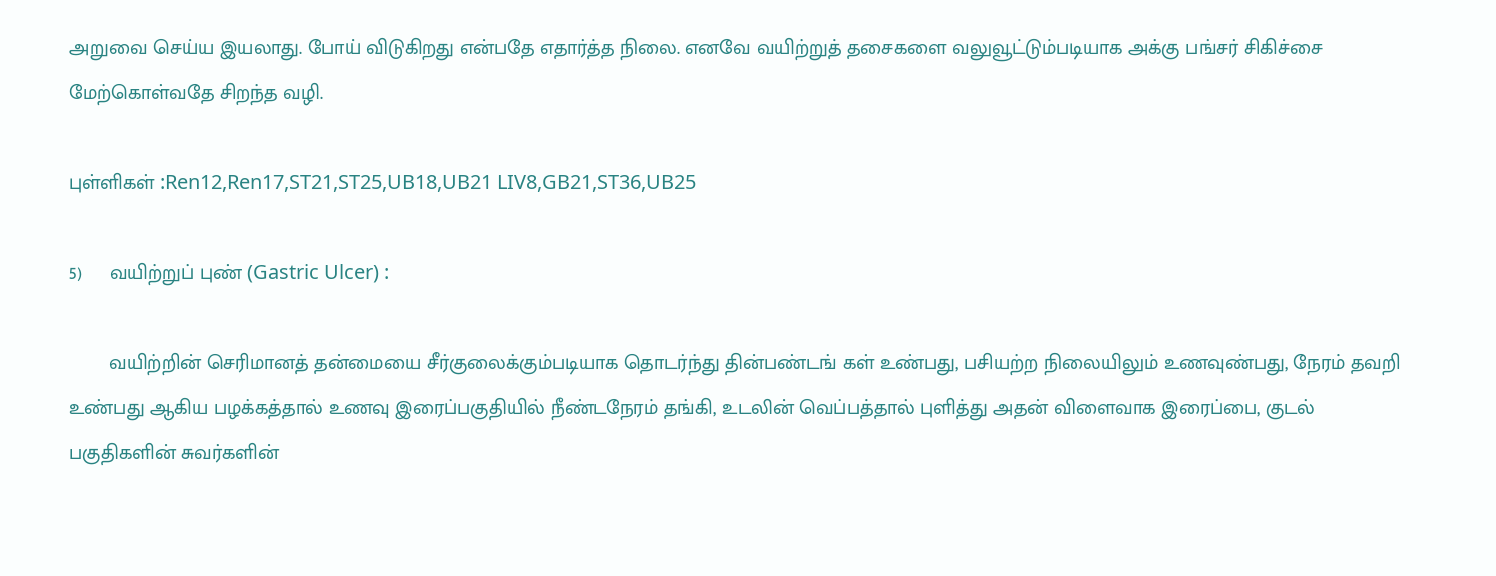அறுவை செய்ய இயலாது. போய் விடுகிறது என்பதே எதார்த்த நிலை. எனவே வயிற்றுத் தசைகளை வலுவூட்டும்படியாக அக்கு பங்சர் சிகிச்சை மேற்கொள்வதே சிறந்த வழி.

புள்ளிகள் :Ren12,Ren17,ST21,ST25,UB18,UB21 LIV8,GB21,ST36,UB25

5)     வயிற்றுப் புண் (Gastric Ulcer) :

       வயிற்றின் செரிமானத் தன்மையை சீர்குலைக்கும்படியாக தொடர்ந்து தின்பண்டங் கள் உண்பது, பசியற்ற நிலையிலும் உணவுண்பது, நேரம் தவறி உண்பது ஆகிய பழக்கத்தால் உணவு இரைப்பகுதியில் நீண்டநேரம் தங்கி, உடலின் வெப்பத்தால் புளித்து அதன் விளைவாக இரைப்பை, குடல் பகுதிகளின் சுவர்களின்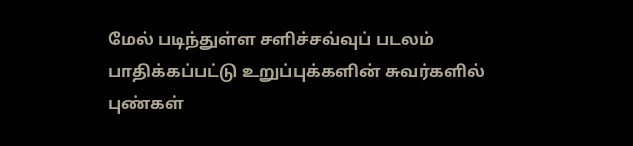மேல் படிந்துள்ள சளிச்சவ்வுப் படலம் பாதிக்கப்பட்டு உறுப்புக்களின் சுவர்களில் புண்கள்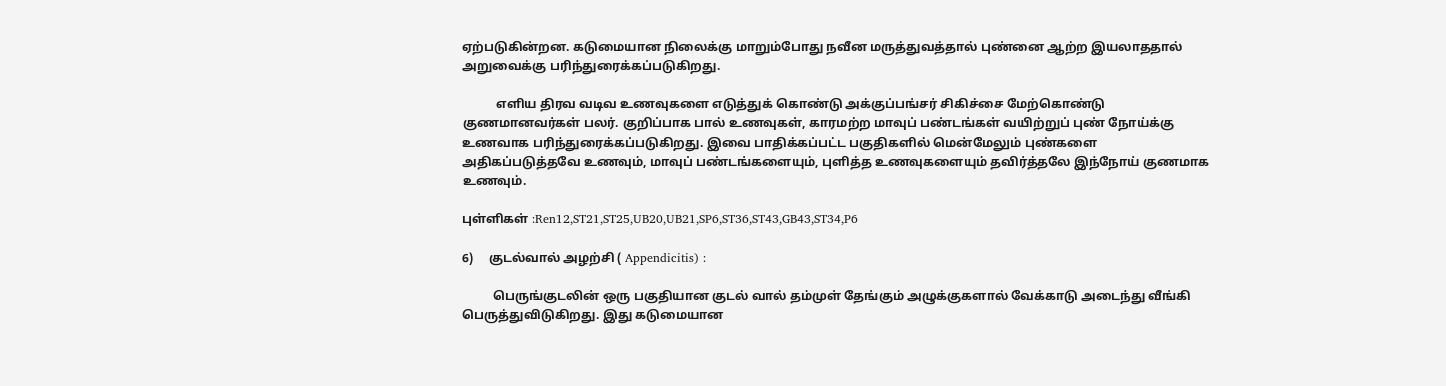ஏற்படுகின்றன. கடுமையான நிலைக்கு மாறும்போது நவீன மருத்துவத்தால் புண்னை ஆற்ற இயலாததால் அறுவைக்கு பரிந்துரைக்கப்படுகிறது.

           எளிய திரவ வடிவ உணவுகளை எடுத்துக் கொண்டு அக்குப்பங்சர் சிகிச்சை மேற்கொண்டு குணமானவர்கள் பலர். குறிப்பாக பால் உணவுகள், காரமற்ற மாவுப் பண்டங்கள் வயிற்றுப் புண் நோய்க்கு உணவாக பரிந்துரைக்கப்படுகிறது. இவை பாதிக்கப்பட்ட பகுதிகளில் மென்மேலும் புண்களை அதிகப்படுத்தவே உணவும், மாவுப் பண்டங்களையும், புளித்த உணவுகளையும் தவிர்த்தலே இந்நோய் குணமாக உணவும்.

புள்ளிகள் :Ren12,ST21,ST25,UB20,UB21,SP6,ST36,ST43,GB43,ST34,P6

6)     குடல்வால் அழற்சி ( Appendicitis) :

          பெருங்குடலின் ஒரு பகுதியான குடல் வால் தம்முள் தேங்கும் அழுக்குகளால் வேக்காடு அடைந்து வீங்கி பெருத்துவிடுகிறது. இது கடுமையான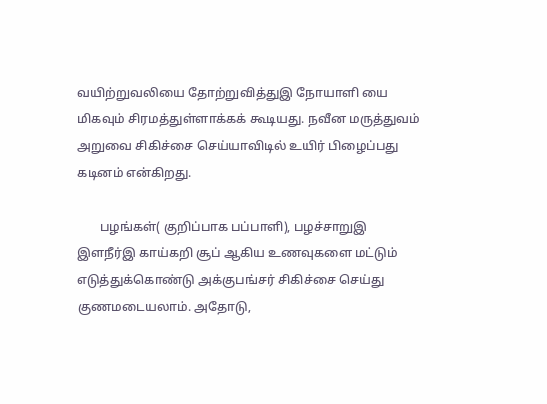வயிற்றுவலியை தோற்றுவித்துஇ நோயாளி யை மிகவும் சிரமத்துள்ளாக்கக் கூடியது. நவீன மருத்துவம் அறுவை சிகிச்சை செய்யாவிடில் உயிர் பிழைப்பது கடினம் என்கிறது.

       பழங்கள்( குறிப்பாக பப்பாளி), பழச்சாறுஇ இளநீர்இ காய்கறி சூப் ஆகிய உணவுகளை மட்டும் எடுத்துக்கொண்டு அக்குபங்சர் சிகிச்சை செய்து குணமடையலாம். அதோடு,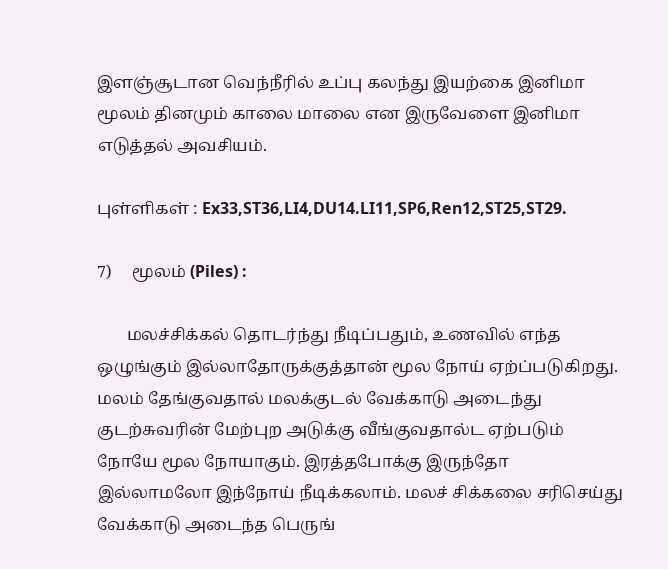இளஞ்சூடான வெந்நீரில் உப்பு கலந்து இயற்கை இனிமா மூலம் தினமும் காலை மாலை என இருவேளை இனிமா எடுத்தல் அவசியம்.

புள்ளிகள் : Ex33,ST36,LI4,DU14.LI11,SP6,Ren12,ST25,ST29.

7)     மூலம் (Piles) :

       மலச்சிக்கல் தொடர்ந்து நீடிப்பதும், உணவில் எந்த ஒழுங்கும் இல்லாதோருக்குத்தான் மூல நோய் ஏற்ப்படுகிறது. மலம் தேங்குவதால் மலக்குடல் வேக்காடு அடைந்து குடற்சுவரின் மேற்புற அடுக்கு வீங்குவதால்ட ஏற்படும் நோயே மூல நோயாகும். இரத்தபோக்கு இருந்தோ இல்லாமலோ இந்நோய் நீடிக்கலாம். மலச் சிக்கலை சரிசெய்து வேக்காடு அடைந்த பெருங்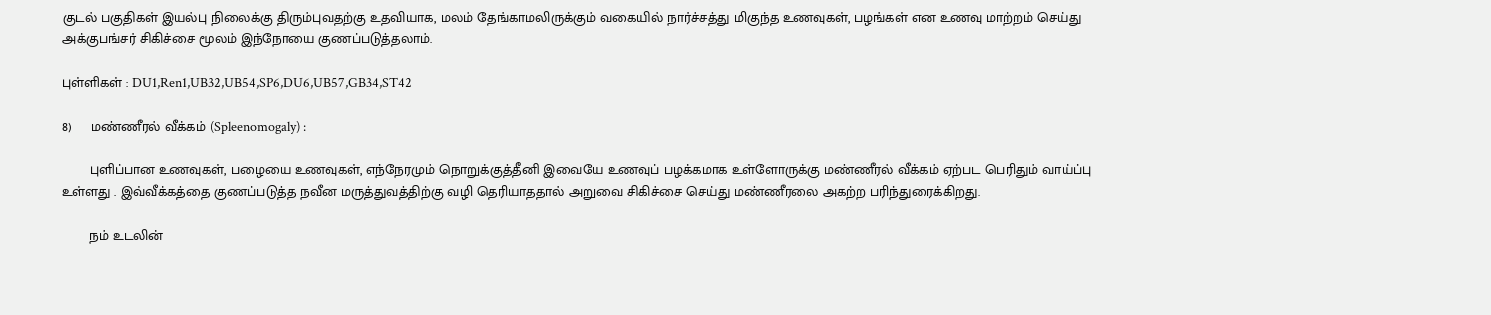குடல் பகுதிகள் இயல்பு நிலைக்கு திரும்புவதற்கு உதவியாக, மலம் தேங்காமலிருக்கும் வகையில் நார்ச்சத்து மிகுந்த உணவுகள், பழங்கள் என உணவு மாற்றம் செய்து அக்குபங்சர் சிகிச்சை மூலம் இந்நோயை குணப்படுத்தலாம்.

புள்ளிகள் : DU1,Ren1,UB32,UB54,SP6,DU6,UB57,GB34,ST42

8)     மண்ணீரல் வீக்கம் (Spleenomogaly) :

       புளிப்பான உணவுகள், பழையை உணவுகள், எந்நேரமும் நொறுக்குத்தீனி இவையே உணவுப் பழக்கமாக உள்ளோருக்கு மண்ணீரல் வீக்கம் ஏற்பட பெரிதும் வாய்ப்பு உள்ளது . இவ்வீக்கத்தை குணப்படுத்த நவீன மருத்துவத்திற்கு வழி தெரியாததால் அறுவை சிகிச்சை செய்து மண்ணீரலை அகற்ற பரிந்துரைக்கிறது.

       நம் உடலின்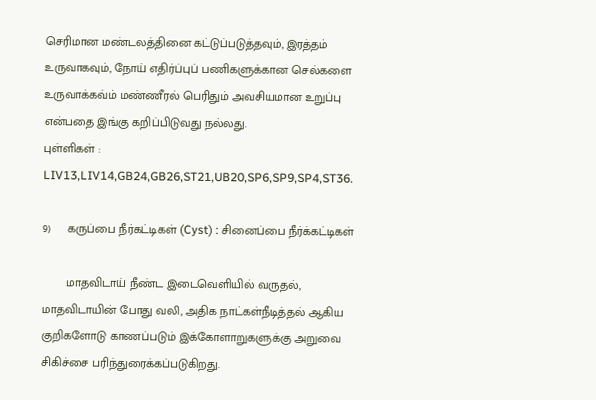செரிமான மண்டலத்தினை கட்டுப்படுத்தவும், இரத்தம் உருவாகவும், நோய் எதிர்ப்புப் பணிகளுக்கான செல்களை உருவாக்கவ்ம் மண்ணீரல் பெரிதும் அவசியமான உறுப்பு என்பதை இங்கு கறிப்பிடுவது நல்லது.                                    புள்ளிகள் : LIV13,LIV14,GB24,GB26,ST21,UB20,SP6,SP9,SP4,ST36.

9)     கருப்பை நீர்கட்டிகள் (Cyst) : சினைப்பை நீர்க்கட்டிகள்

       மாதவிடாய் நீண்ட இடைவெளியில் வருதல், மாதவிடாயின் போது வலி, அதிக நாட்கள்நீடித்தல் ஆகிய குறிகளோடு காணப்படும் இக்கோளாறுகளுக்கு அறுவை சிகிச்சை பரிந்துரைக்கப்படுகிறது.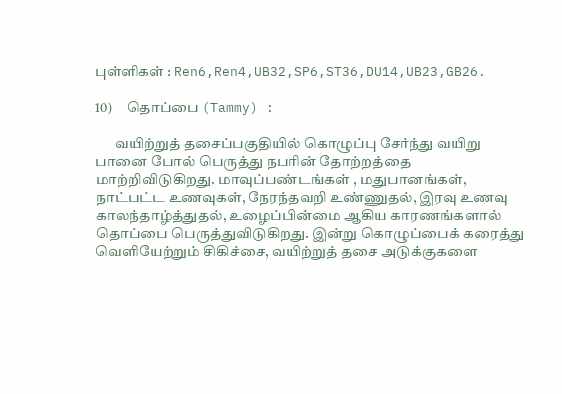புள்ளிகள் : Ren6,Ren4,UB32,SP6,ST36,DU14,UB23,GB26.

10)     தொப்பை (Tammy) :

       வயிற்றுத் தசைப்பகுதியில் கொழுப்பு சேர்ந்து வயிறு பானை போல் பெருத்து நபரின் தோற்றத்தை மாற்றிவிடுகிறது. மாவுப்பண்டங்கள் , மதுபானங்கள், நாட்பட்ட உணவுகள், நேரந்தவறி உண்ணுதல், இரவு உணவு காலந்தாழ்த்துதல், உழைப்பின்மை ஆகிய காரணங்களால் தொப்பை பெருத்துவிடுகிறது. இன்று கொழுப்பைக் கரைத்து வெளியேற்றும் சிகிச்சை, வயிற்றுத் தசை அடுக்குகளை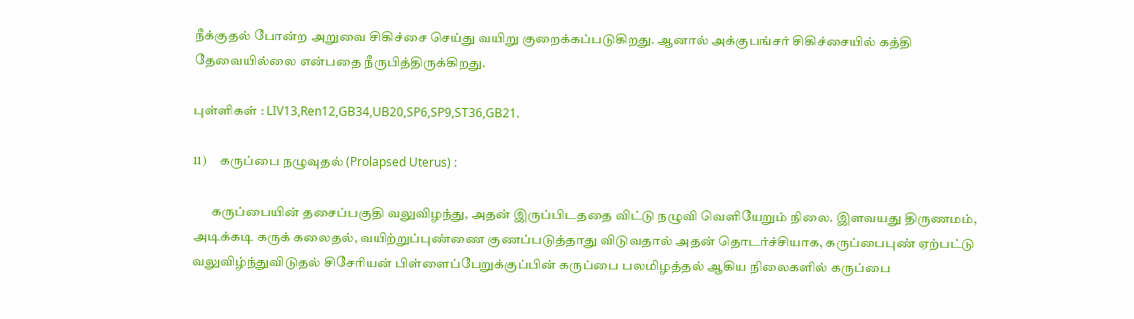நீக்குதல் போன்ற அறுவை சிகிச்சை செய்து வயிறு குறைக்கப்படுகிறது. ஆனால் அக்குபங்சர் சிகிச்சையில் கத்தி தேவையில்லை என்பதை நீருபித்திருக்கிறது.

புள்ளிகள் : LIV13,Ren12,GB34,UB20,SP6,SP9,ST36,GB21.

11)     கருப்பை நழுவுதல் (Prolapsed Uterus) :

       கருப்பையின் தசைப்பகுதி வலுவிழந்து, அதன் இருப்பிடததை விட்டு நழுவி வெளியேறும் நிலை. இளவயது திருணமம், அடிக்கடி கருக் கலைதல், வயிற்றுப்புண்ணை குணப்படுத்தாது விடுவதால் அதன் தொடர்ச்சியாக, கருப்பைபுண் ஏற்பட்டு வலுவிழ்ந்துவிடுதல் சிசேரியன் பிள்ளைப்பேறுக்குப்பின் கருப்பை பலமிழத்தல் ஆகிய நிலைகளில் கருப்பை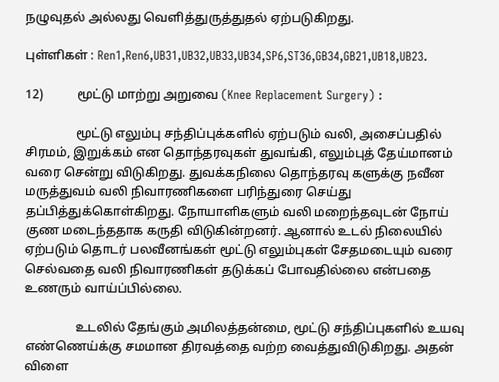நழுவுதல் அல்லது வெளித்துருத்துதல் ஏற்படுகிறது.

புள்ளிகள் : Ren1,Ren6,UB31,UB32,UB33,UB34,SP6,ST36,GB34,GB21,UB18,UB23.

12)           மூட்டு மாற்று அறுவை (Knee Replacement Surgery) :

                மூட்டு எலும்பு சந்திப்புக்களில் ஏற்படும் வலி, அசைப்பதில் சிரமம், இறுக்கம் என தொந்தரவுகள் துவங்கி, எலும்புத் தேய்மானம் வரை சென்று விடுகிறது. துவக்கநிலை தொந்தரவு களுக்கு நவீன மருத்துவம் வலி நிவாரணிகளை பரிந்துரை செய்து தப்பித்துக்கொள்கிறது. நோயாளிகளும் வலி மறைந்தவுடன் நோய் குண மடைந்ததாக கருதி விடுகின்றனர். ஆனால் உடல் நிலையில் ஏற்படும் தொடர் பலவீனங்கள் மூட்டு எலும்புகள் சேதமடையும் வரை செல்வதை வலி நிவாரணிகள் தடுக்கப் போவதில்லை என்பதை உணரும் வாய்ப்பில்லை.

                உடலில் தேங்கும் அமிலத்தன்மை, மூட்டு சந்திப்புகளில் உயவு எண்ணெய்க்கு சமமான திரவத்தை வற்ற வைத்துவிடுகிறது. அதன் விளை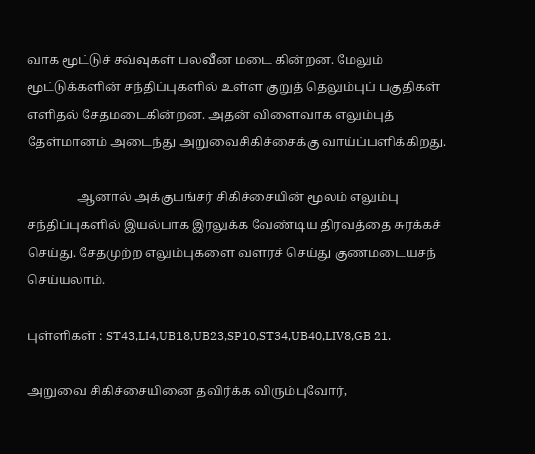வாக மூட்டுச் சவ்வுகள் பலவீன மடை கின்றன. மேலும் மூட்டுக்களின் சந்திப்புகளில் உள்ள குறுத் தெலும்புப் பகுதிகள் எளிதல் சேதமடைகின்றன. அதன் விளைவாக எலும்புத் தேள்மானம் அடைந்து அறுவைசிகிச்சைக்கு வாய்ப்பளிக்கிறது.

                ஆனால் அக்குபங்சர் சிகிச்சையின் மூலம் எலும்பு சந்திப்புகளில் இயல்பாக இரலுக்க வேண்டிய திரவத்தை சுரக்கச் செய்து. சேதமுற்ற எலும்புகளை வளரச் செய்து குணமடையசந் செய்யலாம்.

புள்ளிகள் : ST43,LI4,UB18,UB23,SP10,ST34,UB40,LIV8,GB 21.

அறுவை சிகிச்சையினை தவிர்க்க விரும்புவோர்,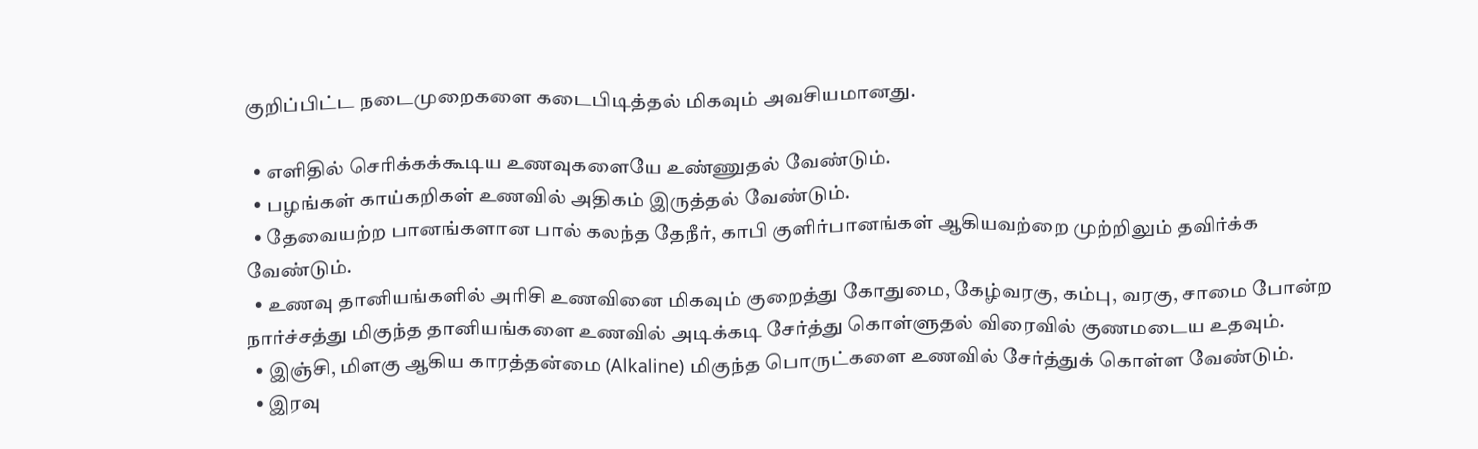குறிப்பிட்ட நடைமுறைகளை கடைபிடித்தல் மிகவும் அவசியமானது.

  • எளிதில் செரிக்கக்கூடிய உணவுகளையே உண்ணுதல் வேண்டும்.
  • பழங்கள் காய்கறிகள் உணவில் அதிகம் இருத்தல் வேண்டும்.
  • தேவையற்ற பானங்களான பால் கலந்த தேநீர், காபி குளிர்பானங்கள் ஆகியவற்றை முற்றிலும் தவிர்க்க வேண்டும்.
  • உணவு தானியங்களில் அரிசி உணவினை மிகவும் குறைத்து கோதுமை, கேழ்வரகு, கம்பு, வரகு, சாமை போன்ற நார்ச்சத்து மிகுந்த தானியங்களை உணவில் அடிக்கடி சேர்த்து கொள்ளுதல் விரைவில் குணமடைய உதவும்.
  • இஞ்சி, மிளகு ஆகிய காரத்தன்மை (Alkaline) மிகுந்த பொருட்களை உணவில் சேர்த்துக் கொள்ள வேண்டும்.
  • இரவு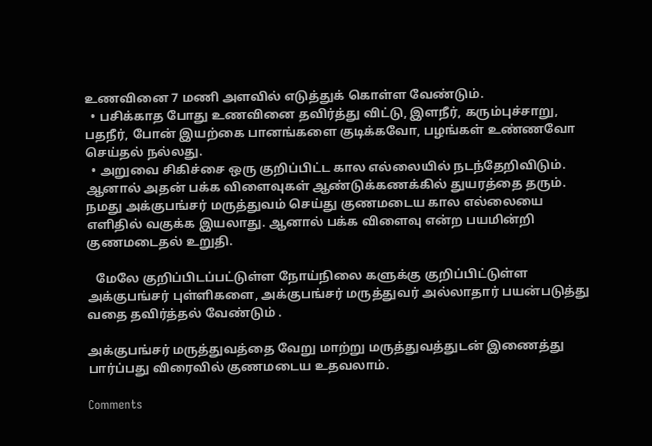உணவினை 7 மணி அளவில் எடுத்துக் கொள்ள வேண்டும்.
  • பசிக்காத போது உணவினை தவிர்த்து விட்டு, இளநீர், கரும்புச்சாறு, பதநீர், போன் இயற்கை பானங்களை குடிக்கவோ, பழங்கள் உண்ணவோ செய்தல் நல்லது.
  • அறுவை சிகிச்சை ஒரு குறிப்பிட்ட கால எல்லையில் நடந்தேறிவிடும். ஆனால் அதன் பக்க விளைவுகள் ஆண்டுக்கணக்கில் துயரத்தை தரும். நமது அக்குபங்சர் மருத்துவம் செய்து குணமடைய கால எல்லையை எளிதில் வகுக்க இயலாது. ஆனால் பக்க விளைவு என்ற பயமின்றி குணமடைதல் உறுதி.

   மேலே குறிப்பிடப்பட்டுள்ள நோய்நிலை களுக்கு குறிப்பிட்டுள்ள அக்குபங்சர் புள்ளிகளை, அக்குபங்சர் மருத்துவர் அல்லாதார் பயன்படுத்து வதை தவிர்த்தல் வேண்டும் .

அக்குபங்சர் மருத்துவத்தை வேறு மாற்று மருத்துவத்துடன் இணைத்து பார்ப்பது விரைவில் குணமடைய உதவலாம்.

Comments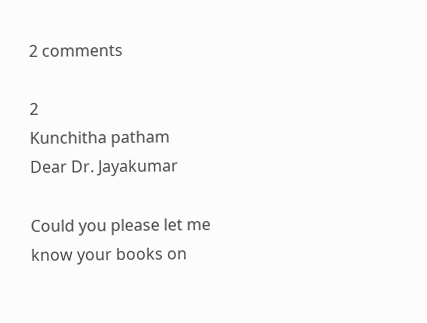2 comments

2
Kunchitha patham
Dear Dr. Jayakumar

Could you please let me know your books on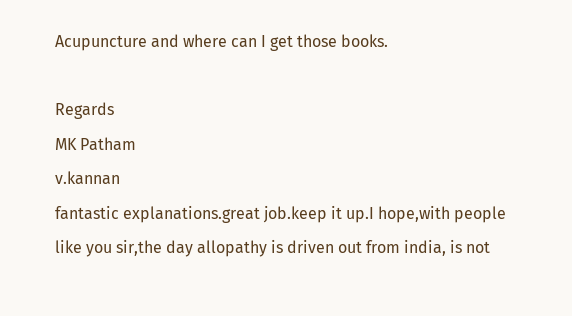Acupuncture and where can I get those books.

Regards
MK Patham
v.kannan
fantastic explanations.great job.keep it up.I hope,with people like you sir,the day allopathy is driven out from india, is not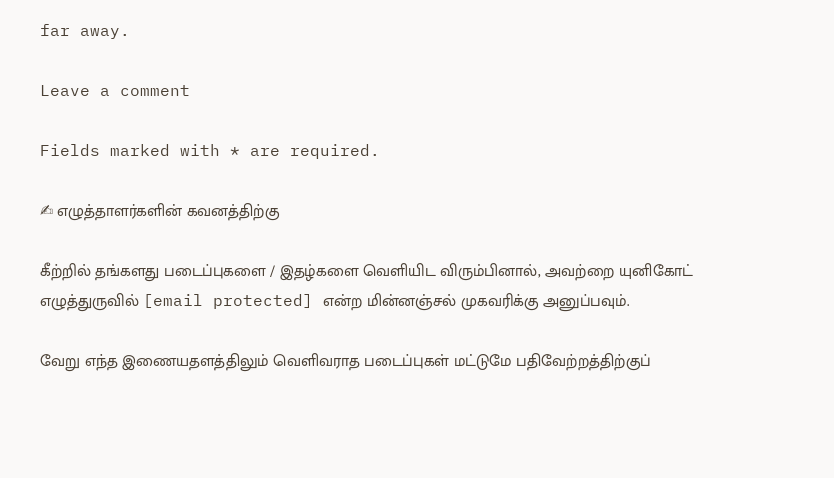far away.

Leave a comment

Fields marked with * are required.

✍ எழுத்தாளர்களின் கவனத்திற்கு

கீற்றில் தங்களது படைப்புகளை / இதழ்களை வெளியிட விரும்பினால், அவற்றை யுனிகோட் எழுத்துருவில் [email protected] என்ற மின்னஞ்சல் முகவரிக்கு அனுப்பவும்.

வேறு எந்த இணையதளத்திலும் வெளிவராத படைப்புகள் மட்டுமே பதிவேற்றத்திற்குப்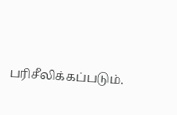பரிசீலிக்கப்படும்.